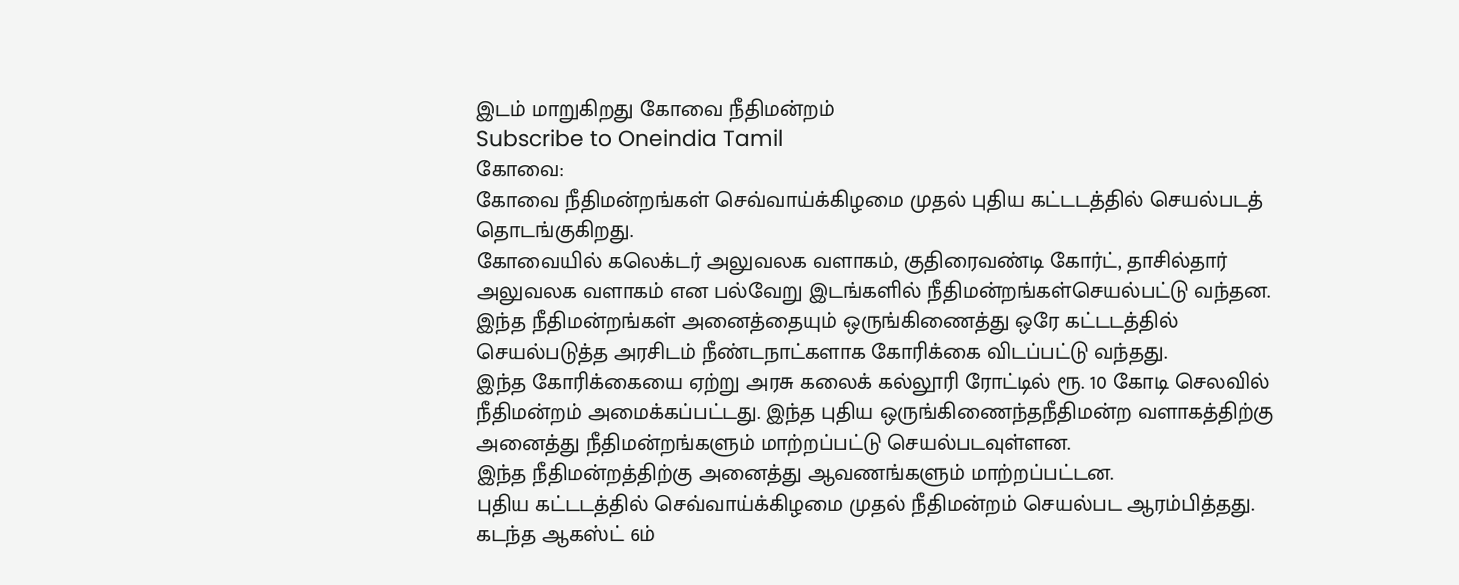இடம் மாறுகிறது கோவை நீதிமன்றம்
Subscribe to Oneindia Tamil
கோவை:
கோவை நீதிமன்றங்கள் செவ்வாய்க்கிழமை முதல் புதிய கட்டடத்தில் செயல்படத் தொடங்குகிறது.
கோவையில் கலெக்டர் அலுவலக வளாகம், குதிரைவண்டி கோர்ட், தாசில்தார் அலுவலக வளாகம் என பல்வேறு இடங்களில் நீதிமன்றங்கள்செயல்பட்டு வந்தன.
இந்த நீதிமன்றங்கள் அனைத்தையும் ஒருங்கிணைத்து ஒரே கட்டடத்தில் செயல்படுத்த அரசிடம் நீண்டநாட்களாக கோரிக்கை விடப்பட்டு வந்தது.
இந்த கோரிக்கையை ஏற்று அரசு கலைக் கல்லூரி ரோட்டில் ரூ. 10 கோடி செலவில் நீதிமன்றம் அமைக்கப்பட்டது. இந்த புதிய ஒருங்கிணைந்தநீதிமன்ற வளாகத்திற்கு அனைத்து நீதிமன்றங்களும் மாற்றப்பட்டு செயல்படவுள்ளன.
இந்த நீதிமன்றத்திற்கு அனைத்து ஆவணங்களும் மாற்றப்பட்டன.
புதிய கட்டடத்தில் செவ்வாய்க்கிழமை முதல் நீதிமன்றம் செயல்பட ஆரம்பித்தது. கடந்த ஆகஸ்ட் 6ம்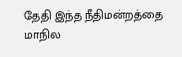தேதி இந்த நீதிமன்றத்தை மாநில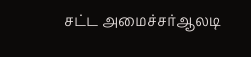சட்ட அமைச்சர்ஆலடி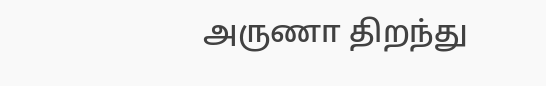அருணா திறந்து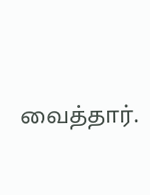வைத்தார்.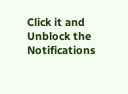Click it and Unblock the Notifications